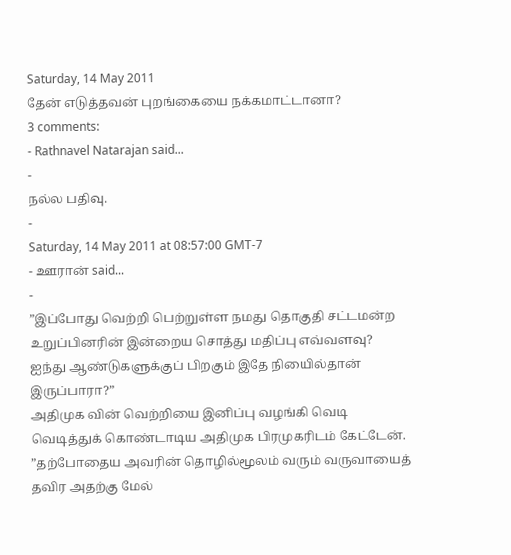Saturday, 14 May 2011
தேன் எடுத்தவன் புறங்கையை நக்கமாட்டானா?
3 comments:
- Rathnavel Natarajan said...
-
நல்ல பதிவு.
-
Saturday, 14 May 2011 at 08:57:00 GMT-7
- ஊரான் said...
-
”இப்போது வெற்றி பெற்றுள்ள நமது தொகுதி சட்டமன்ற உறுப்பினரின் இன்றைய சொத்து மதிப்பு எவ்வளவு? ஐந்து ஆண்டுகளுக்குப் பிறகும் இதே நியைில்தான் இருப்பாரா?”
அதிமுக வின் வெற்றியை இனிப்பு வழங்கி வெடி வெடித்துக் கொண்டாடிய அதிமுக பிரமுகரிடம் கேட்டேன்.
”தற்போதைய அவரின் தொழில்மூலம் வரும் வருவாயைத் தவிர அதற்கு மேல்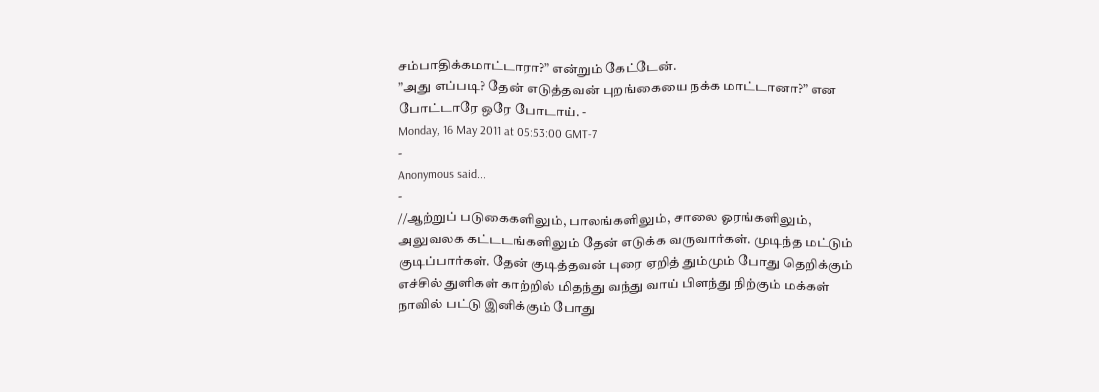சம்பாதிக்கமாட்டாரா?” என்றும் கேட்டேன்.
”அது எப்படி? தேன் எடுத்தவன் புறங்கையை நக்க மாட்டானா?” என போட்டாரே ஒரே போடாய். -
Monday, 16 May 2011 at 05:53:00 GMT-7
-
Anonymous said...
-
//ஆற்றுப் படுகைகளிலும், பாலங்களிலும், சாலை ஓரங்களிலும், அலுவலக கட்டடங்களிலும் தேன் எடுக்க வருவார்கள். முடிந்த மட்டும் குடிப்பார்கள். தேன் குடித்தவன் புரை ஏறித் தும்மும் போது தெறிக்கும் எச்சில் துளிகள் காற்றில் மிதந்து வந்து வாய் பிளந்து நிற்கும் மக்கள் நாவில் பட்டு இனிக்கும் போது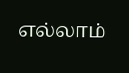எல்லாம்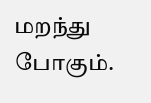மறந்து போகும்.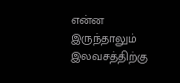என்ன இருந்தாலும் இலவசத்திற்கு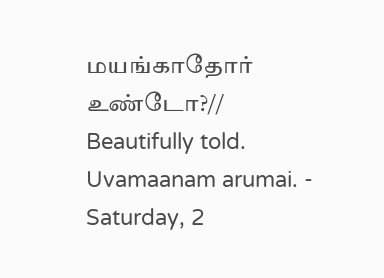மயங்காதோர் உண்டோ?//
Beautifully told. Uvamaanam arumai. -
Saturday, 2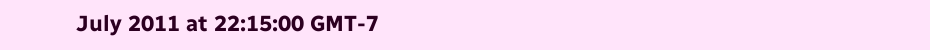July 2011 at 22:15:00 GMT-7